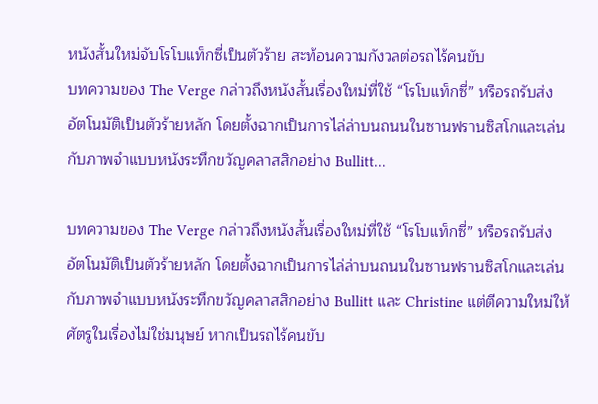หนังสั้นใหม่จับโรโบแท็กซี่เป็นตัวร้าย สะท้อนความกังวลต่อรถไร้คนขับ
บทความของ The Verge กล่าวถึงหนังสั้นเรื่องใหม่ที่ใช้ “โรโบแท็กซี่” หรือรถรับส่งอัตโนมัติเป็นตัวร้ายหลัก โดยตั้งฉากเป็นการไล่ล่าบนถนนในซานฟรานซิสโกและเล่นกับภาพจำแบบหนังระทึกขวัญคลาสสิกอย่าง Bullitt…

บทความของ The Verge กล่าวถึงหนังสั้นเรื่องใหม่ที่ใช้ “โรโบแท็กซี่” หรือรถรับส่งอัตโนมัติเป็นตัวร้ายหลัก โดยตั้งฉากเป็นการไล่ล่าบนถนนในซานฟรานซิสโกและเล่นกับภาพจำแบบหนังระทึกขวัญคลาสสิกอย่าง Bullitt และ Christine แต่ตีความใหม่ให้ศัตรูในเรื่องไม่ใช่มนุษย์ หากเป็นรถไร้คนขับ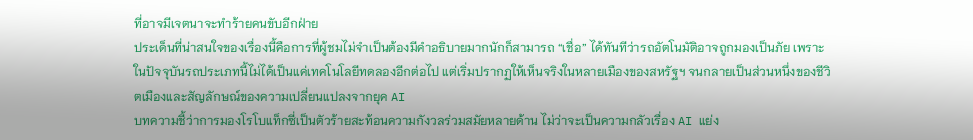ที่อาจมีเจตนาจะทำร้ายคนขับอีกฝ่าย
ประเด็นที่น่าสนใจของเรื่องนี้คือการที่ผู้ชมไม่จำเป็นต้องมีคำอธิบายมากนักก็สามารถ “เชื่อ” ได้ทันทีว่ารถอัตโนมัติอาจถูกมองเป็นภัย เพราะในปัจจุบันรถประเภทนี้ไม่ได้เป็นแค่เทคโนโลยีทดลองอีกต่อไป แต่เริ่มปรากฏให้เห็นจริงในหลายเมืองของสหรัฐฯ จนกลายเป็นส่วนหนึ่งของชีวิตเมืองและสัญลักษณ์ของความเปลี่ยนแปลงจากยุค AI
บทความชี้ว่าการมองโรโบแท็กซี่เป็นตัวร้ายสะท้อนความกังวลร่วมสมัยหลายด้าน ไม่ว่าจะเป็นความกลัวเรื่อง AI แย่ง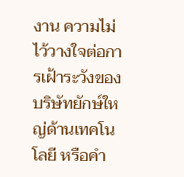งาน ความไม่ไว้วางใจต่อการเฝ้าระวังของบริษัทยักษ์ใหญ่ด้านเทคโนโลยี หรือคำ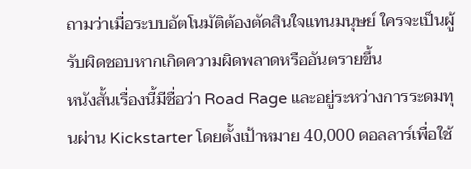ถามว่าเมื่อระบบอัตโนมัติต้องตัดสินใจแทนมนุษย์ ใครจะเป็นผู้รับผิดชอบหากเกิดความผิดพลาดหรืออันตรายขึ้น
หนังสั้นเรื่องนี้มีชื่อว่า Road Rage และอยู่ระหว่างการระดมทุนผ่าน Kickstarter โดยตั้งเป้าหมาย 40,000 ดอลลาร์เพื่อใช้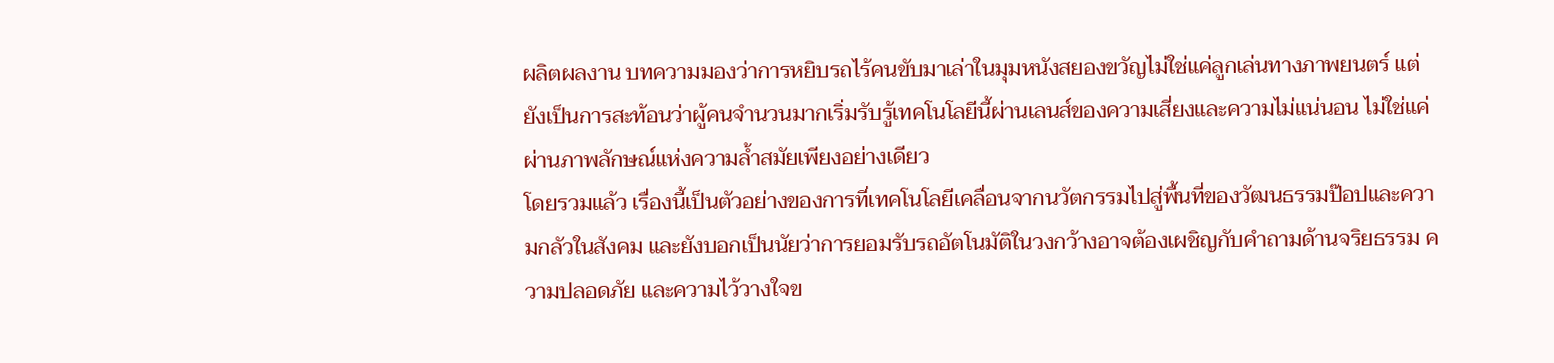ผลิตผลงาน บทความมองว่าการหยิบรถไร้คนขับมาเล่าในมุมหนังสยองขวัญไม่ใช่แค่ลูกเล่นทางภาพยนตร์ แต่ยังเป็นการสะท้อนว่าผู้คนจำนวนมากเริ่มรับรู้เทคโนโลยีนี้ผ่านเลนส์ของความเสี่ยงและความไม่แน่นอน ไม่ใช่แค่ผ่านภาพลักษณ์แห่งความล้ำสมัยเพียงอย่างเดียว
โดยรวมแล้ว เรื่องนี้เป็นตัวอย่างของการที่เทคโนโลยีเคลื่อนจากนวัตกรรมไปสู่พื้นที่ของวัฒนธรรมป๊อปและความกลัวในสังคม และยังบอกเป็นนัยว่าการยอมรับรถอัตโนมัติในวงกว้างอาจต้องเผชิญกับคำถามด้านจริยธรรม ความปลอดภัย และความไว้วางใจข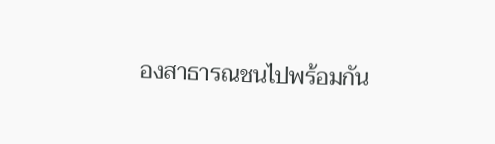องสาธารณชนไปพร้อมกัน